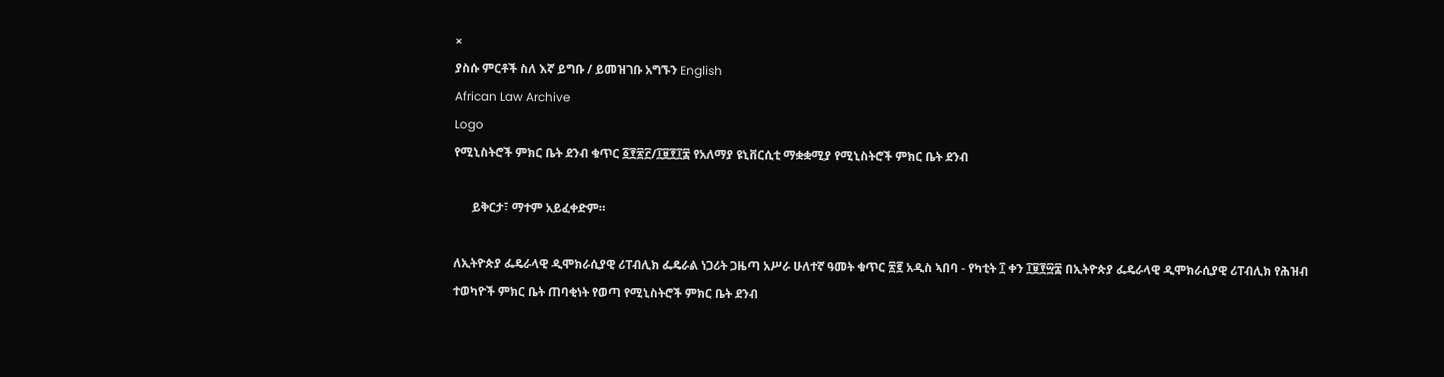×
ያስሱ ምርቶች ስለ እኛ ይግቡ / ይመዝገቡ አግኙን English
African Law Archive
Logo
የሚኒስትሮች ምክር ቤት ደንብ ቁጥር ፩፻፳፫/፲፱፻፲፰ የአለማያ ዩኒቨርሲቲ ማቋቋሚያ የሚኒስትሮች ምክር ቤት ደንብ

      ይቅርታ፣ ማተም አይፈቀድም።

ለኢትዮጵያ ፌዴራላዊ ዲሞክራሲያዊ ሪፐብሊክ ፌዴራል ነጋሪት ጋዜጣ አሥራ ሁለተኛ ዓመት ቁጥር ፳፪ አዲስ ኣበባ - የካቲት ፲ ቀን ፲፱፻፵፰ በኢትዮጵያ ፌዴራላዊ ዲሞክራሲያዊ ሪፐብሊክ የሕዝብ ተወካዮች ምክር ቤት ጠባቂነት የወጣ የሚኒስትሮች ምክር ቤት ደንብ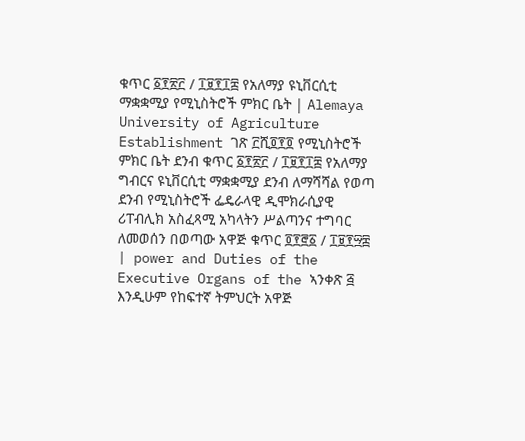ቁጥር ፩፻፳፫ / ፲፱፻፲፰ የአለማያ ዩኒቨርሲቲ ማቋቋሚያ የሚኒስትሮች ምክር ቤት | Alemaya University of Agriculture Establishment ገጽ ፫ሺ፬፻፬ የሚኒስትሮች ምክር ቤት ደንብ ቁጥር ፩፻፳፫ / ፲፱፻፲፰ የአለማያ ግብርና ዩኒቨርሲቲ ማቋቋሚያ ደንብ ለማሻሻል የወጣ ደንብ የሚኒስትሮች ፌዴራላዊ ዲሞክራሲያዊ ሪፐብሊክ አስፈጻሚ አካላትን ሥልጣንና ተግባር ለመወሰን በወጣው አዋጅ ቁጥር ፬፻፸፩ / ፲፱፻፵፰ | power and Duties of the Executive Organs of the ኣንቀጽ ፭ እንዲሁም የከፍተኛ ትምህርት አዋጅ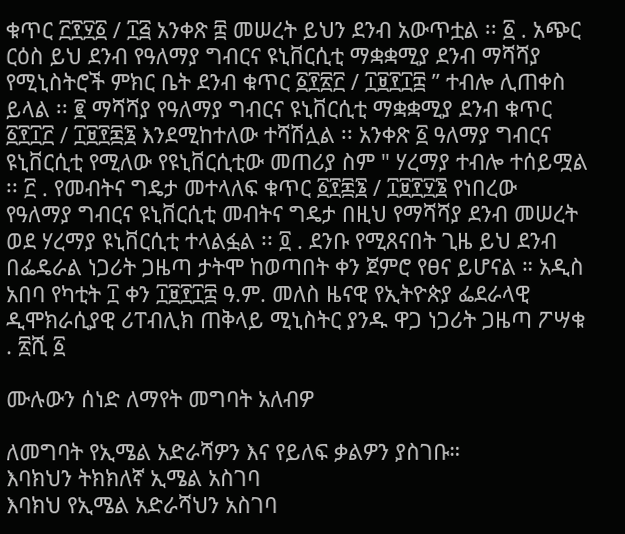ቁጥር ፫፻፶፩ / ፲፭ አንቀጽ ፰ መሠረት ይህን ደንብ አውጥቷል ፡፡ ፩ . አጭር ርዕስ ይህ ደንብ የዓለማያ ግብርና ዩኒቨርሲቲ ማቋቋሚያ ደንብ ማሻሻያ የሚኒስትሮች ምክር ቤት ደንብ ቁጥር ፩፻፳፫ / ፲፱፻፲፰ ” ተብሎ ሊጠቀስ ይላል ፡፡ ፪ ማሻሻያ የዓለማያ ግብርና ዩኒቨርሲቲ ማቋቋሚያ ደንብ ቁጥር ፩፻፲፫ / ፲፱፻፷፮ እንደሚከተለው ተሻሽሏል ፡፡ አንቀጽ ፩ ዓለማያ ግብርና ዩኒቨርሲቲ የሚለው የዩኒቨርሲቲው መጠሪያ ስም " ሃረማያ ተብሎ ተሰይሟል ፡፡ ፫ . የመብትና ግዴታ መተላለፍ ቁጥር ፩፻፷፮ / ፲፱፻፶፮ የነበረው የዓለማያ ግብርና ዩኒቨርሲቲ መብትና ግዴታ በዚህ የማሻሻያ ደንብ መሠረት ወደ ሃረማያ ዩኒቨርሲቲ ተላልፏል ፡፡ ፬ . ደንቡ የሚጸናበት ጊዜ ይህ ደንብ በፌዴራል ነጋሪት ጋዜጣ ታትሞ ከወጣበት ቀን ጀምሮ የፀና ይሆናል ። አዲስ አበባ የካቲት ፲ ቀን ፲፱፻፲፰ ዓ.ም. መለስ ዜናዊ የኢትዮጵያ ፌደራላዊ ዲሞክራሲያዊ ሪፐብሊክ ጠቅላይ ሚኒስትር ያንዱ ዋጋ ነጋሪት ጋዜጣ ፖሣቁ . ፳ሺ ፩

ሙሉውን ሰነድ ለማየት መግባት አለብዎ

ለመግባት የኢሜል አድራሻዎን እና የይለፍ ቃልዎን ያስገቡ።
እባክህን ትክክለኛ ኢሜል አስገባ
እባክህ የኢሜል አድራሻህን አስገባ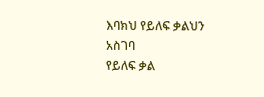እባክህ የይለፍ ቃልህን አስገባ
የይለፍ ቃል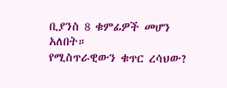ቢያንስ 8 ቁምፊዎች መሆን አለበት።
የሚስጥራዊውን ቁጥር ረሳህው?